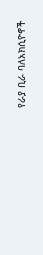የራያ ቢራ ባለአክሲዮኖች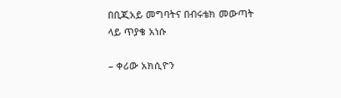በቢጂአይ መግባትና በብሩቴክ መውጣት ላይ ጥያቄ አነሱ

– ቀሪው አክሲዮን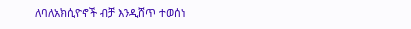ለባለአክሲዮኖች ብቻ እንዲሸጥ ተወሰነ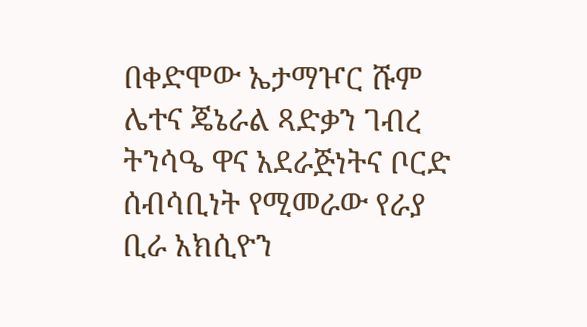በቀድሞው ኤታማዦር ሹም ሌተና ጄኔራል ጻድቃን ገብረ ትንሳዔ ዋና አደራጅነትና ቦርድ ሰብሳቢነት የሚመራው የራያ ቢራ አክሲዮን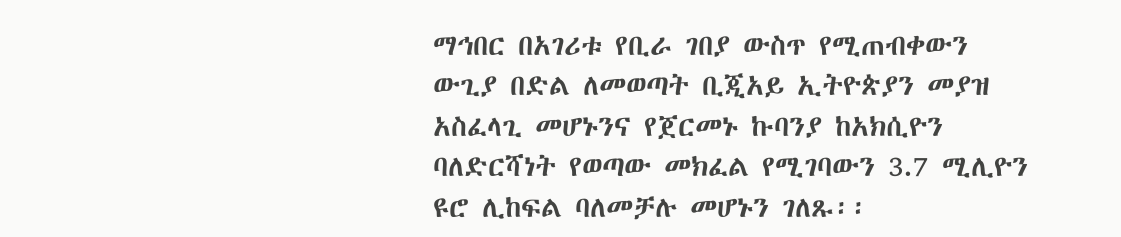ማኅበር በአገሪቱ የቢራ ገበያ ውስጥ የሚጠብቀውን ውጊያ በድል ለመወጣት ቢጂአይ ኢትዮጵያን መያዝ አስፈላጊ መሆኑንና የጀርመኑ ኩባንያ ከአክሲዮን ባለድርሻነት የወጣው መክፈል የሚገባውን 3.7 ሚሊዮን ዩሮ ሊከፍል ባለመቻሉ መሆኑን ገለጹ፡፡